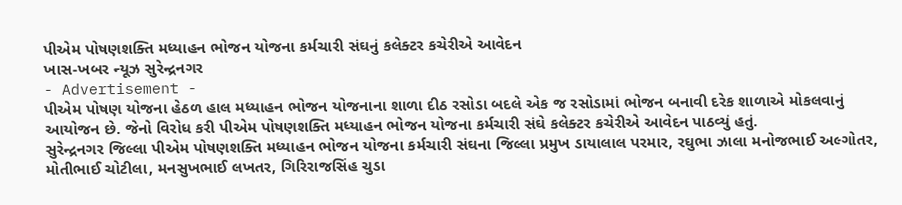પીએમ પોષણશક્તિ મધ્યાહન ભોજન યોજના કર્મચારી સંઘનું કલેક્ટર કચેરીએ આવેદન
ખાસ-ખબર ન્યૂઝ સુરેન્દ્રનગર
- Advertisement -
પીએમ પોષણ યોજના હેઠળ હાલ મધ્યાહન ભોજન યોજનાના શાળા દીઠ રસોડા બદલે એક જ રસોડામાં ભોજન બનાવી દરેક શાળાએ મોકલવાનું આયોજન છે. જેનો વિરોધ કરી પીએમ પોષણશક્તિ મધ્યાહન ભોજન યોજના કર્મચારી સંઘે કલેક્ટર કચેરીએ આવેદન પાઠવ્યું હતું.
સુરેન્દ્રનગર જિલ્લા પીએમ પોષણશક્તિ મધ્યાહન ભોજન યોજના કર્મચારી સંઘના જિલ્લા પ્રમુખ ડાયાલાલ પરમાર, રઘુભા ઝાલા મનોજભાઈ અલ્ગોતર, મોતીભાઈ ચોટીલા, મનસુખભાઈ લખતર, ગિરિરાજસિંહ ચુડા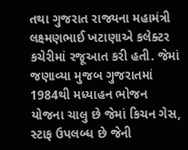તથા ગુજરાત રાજ્યના મહામંત્રી લક્ષ્મણભાઈ ખટાણાએ કલેક્ટર કચેરીમાં રજૂઆત કરી હતી. જેમાં જણાવ્યા મુજબ ગુજરાતમાં 1984થી મધ્યાહન ભોજન યોજના ચાલુ છે જેમાં કિચન ગેસ, સ્ટાફ ઉપલબ્ધ છે જેની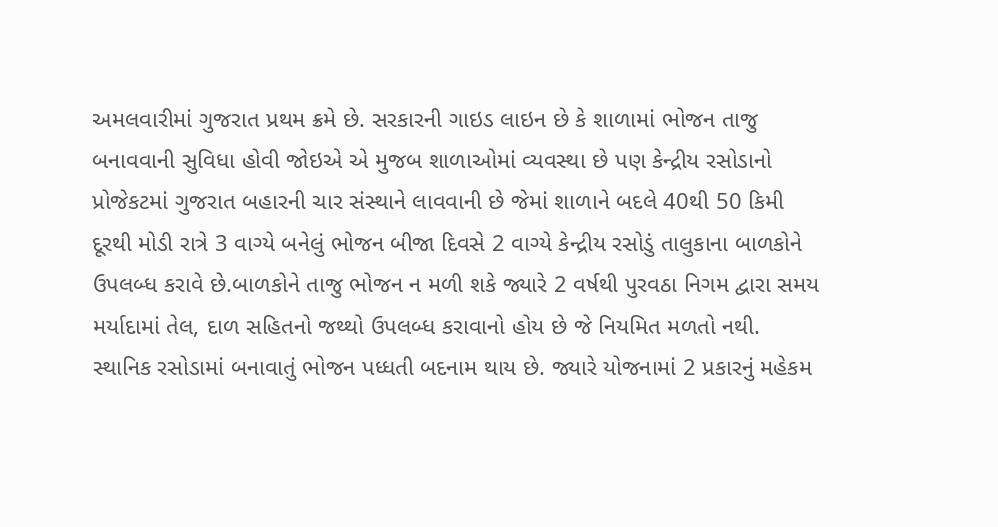અમલવારીમાં ગુજરાત પ્રથમ ક્રમે છે. સરકારની ગાઇડ લાઇન છે કે શાળામાં ભોજન તાજુ બનાવવાની સુવિધા હોવી જોઇએ એ મુજબ શાળાઓમાં વ્યવસ્થા છે પણ કેન્દ્રીય રસોડાનો પ્રોજેકટમાં ગુજરાત બહારની ચાર સંસ્થાને લાવવાની છે જેમાં શાળાને બદલે 40થી 50 કિમી દૂરથી મોડી રાત્રે 3 વાગ્યે બનેલું ભોજન બીજા દિવસે 2 વાગ્યે કેન્દ્રીય રસોડું તાલુકાના બાળકોને ઉપલબ્ધ કરાવે છે.બાળકોને તાજુ ભોજન ન મળી શકે જ્યારે 2 વર્ષથી પુરવઠા નિગમ દ્વારા સમય મર્યાદામાં તેલ, દાળ સહિતનો જથ્થો ઉપલબ્ધ કરાવાનો હોય છે જે નિયમિત મળતો નથી. સ્થાનિક રસોડામાં બનાવાતું ભોજન પધ્ધતી બદનામ થાય છે. જ્યારે યોજનામાં 2 પ્રકારનું મહેકમ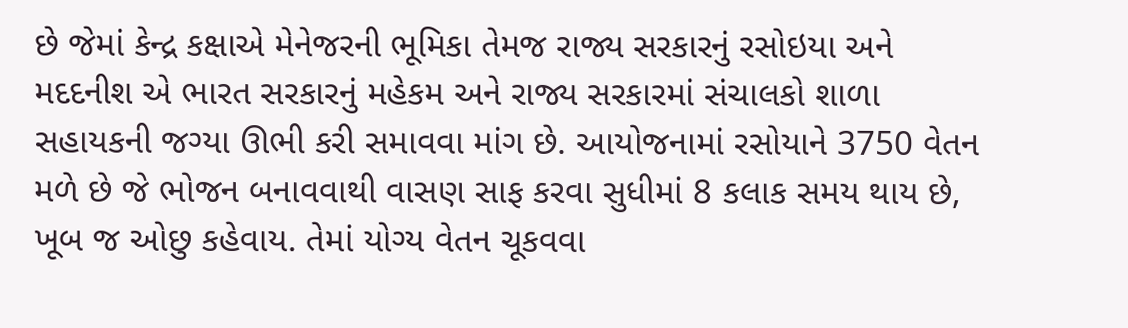છે જેમાં કેન્દ્ર કક્ષાએ મેનેજરની ભૂમિકા તેમજ રાજ્ય સરકારનું રસોઇયા અને મદદનીશ એ ભારત સરકારનું મહેકમ અને રાજ્ય સરકારમાં સંચાલકો શાળા સહાયકની જગ્યા ઊભી કરી સમાવવા માંગ છે. આયોજનામાં રસોયાને 3750 વેતન મળે છે જે ભોજન બનાવવાથી વાસણ સાફ કરવા સુધીમાં 8 કલાક સમય થાય છે, ખૂબ જ ઓછુ કહેવાય. તેમાં યોગ્ય વેતન ચૂકવવા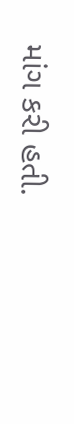માંગ કરી હતી.